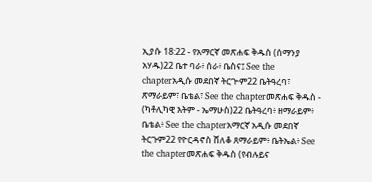ኢያሱ 18:22 - የአማርኛ መጽሐፍ ቅዱስ (ሰማንያ አሃዱ)22 ቤተ ባራ፥ ሰራ፥ ቤስና፤ See the chapterአዲሱ መደበኛ ትርጒም22 ቤትዓረባ፣ ጽማራይም፣ ቤቴል፣ See the chapterመጽሐፍ ቅዱስ - (ካቶሊካዊ እትም - ኤማሁስ)22 ቤትዓረባ፥ ዘማራይም፥ ቤቴል፥ See the chapterአማርኛ አዲሱ መደበኛ ትርጉም22 የዮርዳኖስ ሸለቆ ጸማራይም፥ ቤትኤል፥ See the chapterመጽሐፍ ቅዱስ (የብሉይና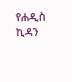የሐዲስ ኪዳን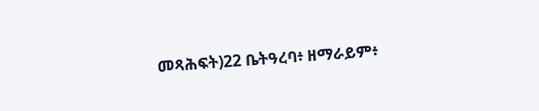መጻሕፍት)22 ቤትዓረባ፥ ዘማራይም፥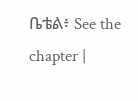ቤቴል፥ See the chapter |